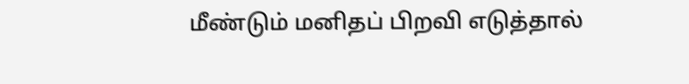மீண்டும் மனிதப் பிறவி எடுத்தால்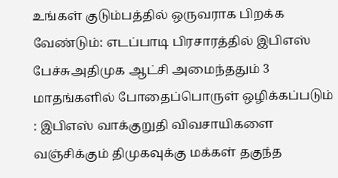உங்கள் குடும்பத்தில் ஒருவராக பிறக்க வேண்டும்: எடப்பாடி பிரசாரத்தில் இபிஎஸ் பேச்சுஅதிமுக ஆட்சி அமைந்ததும் 3 மாதங்களில் போதைப்பொருள் ஒழிக்கப்படும் : இபிஎஸ் வாக்குறுதி விவசாயிகளை வஞ்சிக்கும் திமுகவுக்கு மக்கள் தகுந்த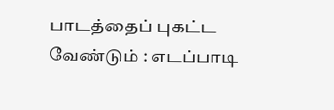பாடத்தைப் புகட்ட வேண்டும் : எடப்பாடி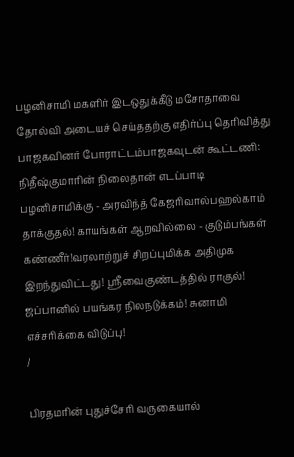பழனிசாமி மகளிர் இடஒதுக்கீடு மசோதாவை தோல்வி அடையச் செய்ததற்கு எதிர்ப்பு தெரிவித்து பாஜகவினர் போராட்டம்பாஜகவுடன் கூட்டணி: நிதீஷ்குமாரின் நிலைதான் எடப்பாடி பழனிசாமிக்கு - அரவிந்த் கேஜரிவால்பஹல்காம் தாக்குதல்! காயங்கள் ஆறவில்லை - குடும்பங்கள் கண்ணீர்!வரலாற்றுச் சிறப்புமிக்க அதிமுக இறந்துவிட்டது! ஸ்ரீவைகுண்டத்தில் ராகுல்! ஜப்பானில் பயங்கர நிலநடுக்கம்! சுனாமி எச்சரிக்கை விடுப்பு!
/

பிரதமரின் புதுச்சேரி வருகையால்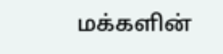மக்களின்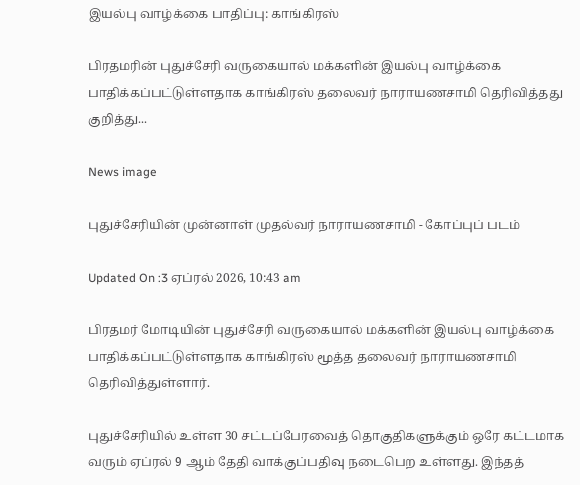இயல்பு வாழ்க்கை பாதிப்பு: காங்கிரஸ்

பிரதமரின் புதுச்சேரி வருகையால் மக்களின் இயல்பு வாழ்க்கை பாதிக்கப்பட்டுள்ளதாக காங்கிரஸ் தலைவர் நாராயணசாமி தெரிவித்தது குறித்து...

News image

புதுச்சேரியின் முன்னாள் முதல்வர் நாராயணசாமி - கோப்புப் படம்

Updated On :3 ஏப்ரல் 2026, 10:43 am

பிரதமர் மோடியின் புதுச்சேரி வருகையால் மக்களின் இயல்பு வாழ்க்கை பாதிக்கப்பட்டுள்ளதாக காங்கிரஸ் மூத்த தலைவர் நாராயணசாமி தெரிவித்துள்ளார்.

புதுச்சேரியில் உள்ள 30 சட்டப்பேரவைத் தொகுதிகளுக்கும் ஒரே கட்டமாக வரும் ஏப்ரல் 9 ஆம் தேதி வாக்குப்பதிவு நடைபெற உள்ளது. இந்தத்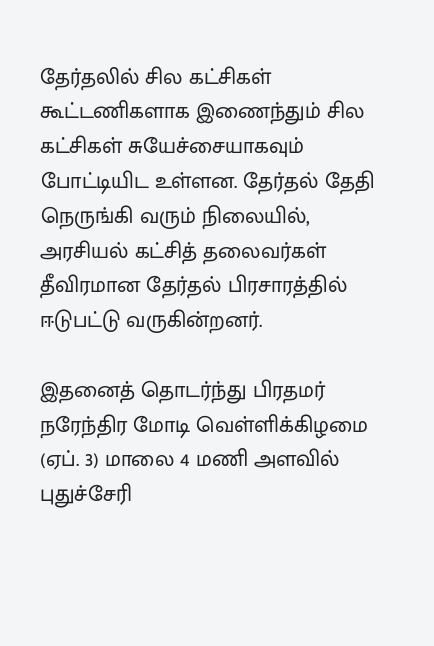தேர்தலில் சில கட்சிகள் கூட்டணிகளாக இணைந்தும் சில கட்சிகள் சுயேச்சையாகவும் போட்டியிட உள்ளன. தேர்தல் தேதி நெருங்கி வரும் நிலையில், அரசியல் கட்சித் தலைவர்கள் தீவிரமான தேர்தல் பிரசாரத்தில் ஈடுபட்டு வருகின்றனர்.

இதனைத் தொடர்ந்து பிரதமர் நரேந்திர மோடி வெள்ளிக்கிழமை (ஏப். 3) மாலை 4 மணி அளவில் புதுச்சேரி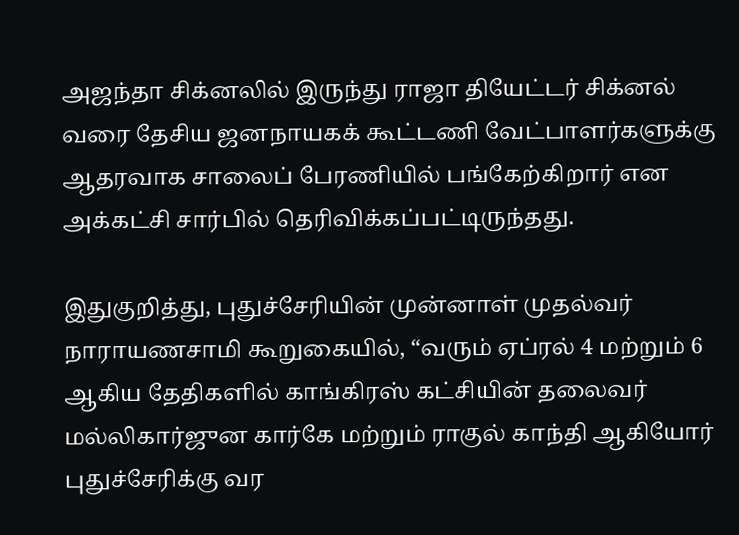அஜந்தா சிக்னலில் இருந்து ராஜா தியேட்டர் சிக்னல் வரை தேசிய ஜனநாயகக் கூட்டணி வேட்பாளர்களுக்கு ஆதரவாக சாலைப் பேரணியில் பங்கேற்கிறார் என அக்கட்சி சார்பில் தெரிவிக்கப்பட்டிருந்தது.

இதுகுறித்து, புதுச்சேரியின் முன்னாள் முதல்வர் நாராயணசாமி கூறுகையில், “வரும் ஏப்ரல் 4 மற்றும் 6 ஆகிய தேதிகளில் காங்கிரஸ் கட்சியின் தலைவர் மல்லிகார்ஜுன கார்கே மற்றும் ராகுல் காந்தி ஆகியோர் புதுச்சேரிக்கு வர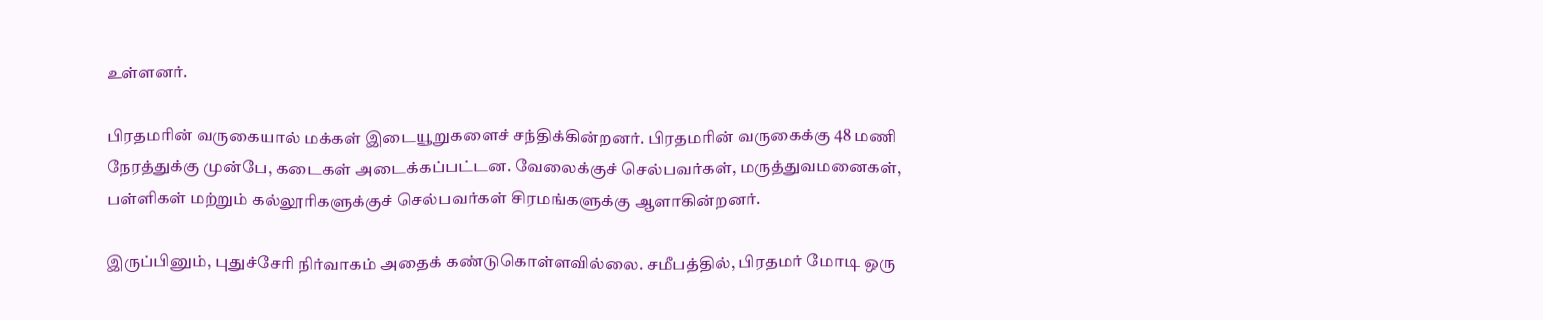உள்ளனர்.

பிரதமரின் வருகையால் மக்கள் இடையூறுகளைச் சந்திக்கின்றனர். பிரதமரின் வருகைக்கு 48 மணி நேரத்துக்கு முன்பே, கடைகள் அடைக்கப்பட்டன. வேலைக்குச் செல்பவர்கள், மருத்துவமனைகள், பள்ளிகள் மற்றும் கல்லூரிகளுக்குச் செல்பவர்கள் சிரமங்களுக்கு ஆளாகின்றனர்.

இருப்பினும், புதுச்சேரி நிர்வாகம் அதைக் கண்டுகொள்ளவில்லை. சமீபத்தில், பிரதமர் மோடி ஒரு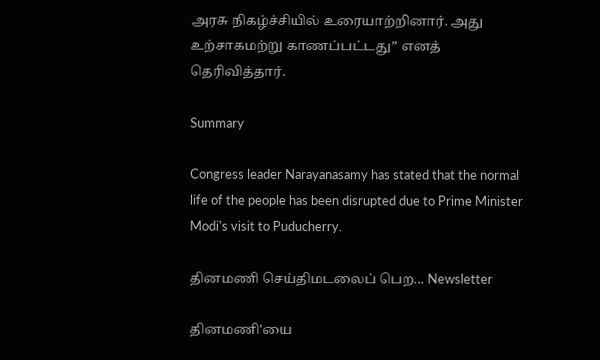அரசு நிகழ்ச்சியில் உரையாற்றினார். அது உற்சாகமற்று காணப்பட்டது” எனத் தெரிவித்தார்.

Summary

Congress leader Narayanasamy has stated that the normal life of the people has been disrupted due to Prime Minister Modi's visit to Puducherry.

தினமணி செய்திமடலைப் பெற... Newsletter

தினமணி'யை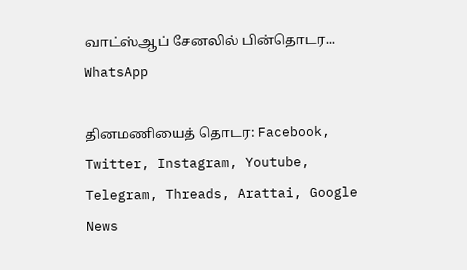வாட்ஸ்ஆப் சேனலில் பின்தொடர... WhatsApp

தினமணியைத் தொடர: Facebook, Twitter, Instagram, Youtube, Telegram, Threads, Arattai, Google News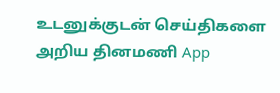உடனுக்குடன் செய்திகளை அறிய தினமணி App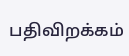பதிவிறக்கம்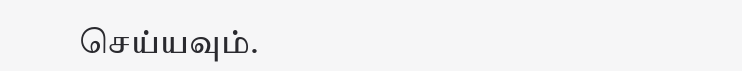செய்யவும்.